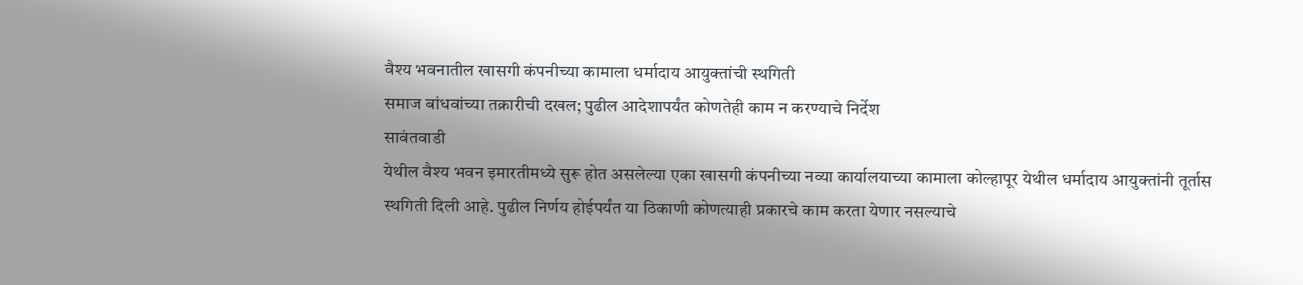वैश्य भवनातील खासगी कंपनीच्या कामाला धर्मादाय आयुक्तांची स्थगिती
समाज बांधवांच्या तक्रारीची दखल; पुढील आदेशापर्यंत कोणतेही काम न करण्याचे निर्देश
सावंतवाडी
येथील वैश्य भवन इमारतीमध्ये सुरू होत असलेल्या एका खासगी कंपनीच्या नव्या कार्यालयाच्या कामाला कोल्हापूर येथील धर्मादाय आयुक्तांनी तूर्तास स्थगिती दिली आहे. पुढील निर्णय होईपर्यंत या ठिकाणी कोणत्याही प्रकारचे काम करता येणार नसल्याचे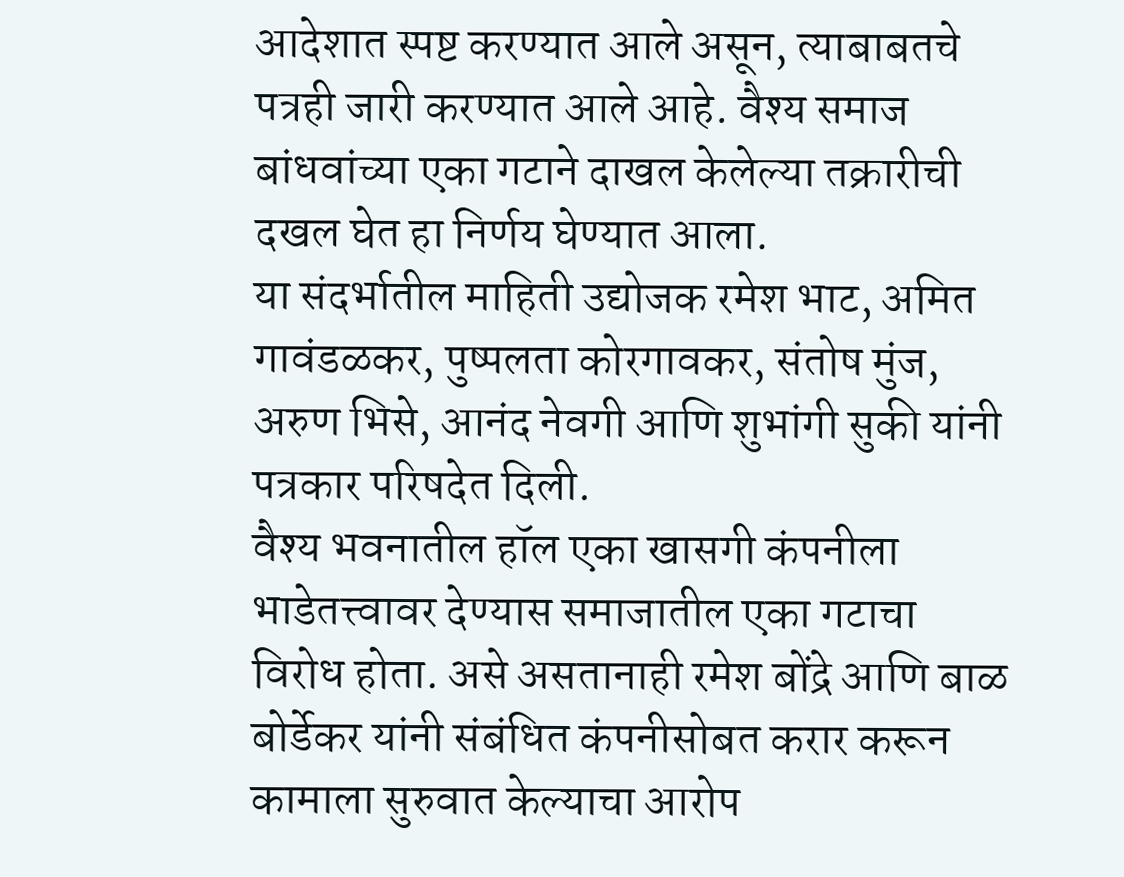आदेशात स्पष्ट करण्यात आले असून, त्याबाबतचे पत्रही जारी करण्यात आले आहे. वैश्य समाज बांधवांच्या एका गटाने दाखल केलेल्या तक्रारीची दखल घेत हा निर्णय घेण्यात आला.
या संदर्भातील माहिती उद्योजक रमेश भाट, अमित गावंडळकर, पुष्पलता कोरगावकर, संतोष मुंज, अरुण भिसे, आनंद नेवगी आणि शुभांगी सुकी यांनी पत्रकार परिषदेत दिली.
वैश्य भवनातील हॉल एका खासगी कंपनीला भाडेतत्त्वावर देण्यास समाजातील एका गटाचा विरोध होता. असे असतानाही रमेश बोंद्रे आणि बाळ बोर्डेकर यांनी संबंधित कंपनीसोबत करार करून कामाला सुरुवात केल्याचा आरोप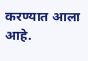करण्यात आला आहे.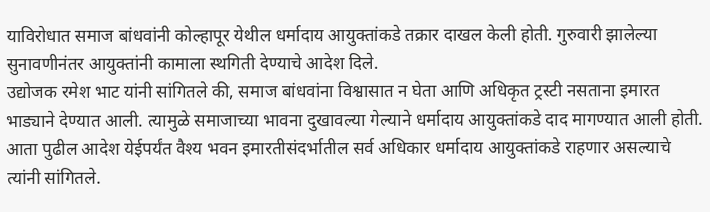याविरोधात समाज बांधवांनी कोल्हापूर येथील धर्मादाय आयुक्तांकडे तक्रार दाखल केली होती. गुरुवारी झालेल्या सुनावणीनंतर आयुक्तांनी कामाला स्थगिती देण्याचे आदेश दिले.
उद्योजक रमेश भाट यांनी सांगितले की, समाज बांधवांना विश्वासात न घेता आणि अधिकृत ट्रस्टी नसताना इमारत भाड्याने देण्यात आली. त्यामुळे समाजाच्या भावना दुखावल्या गेल्याने धर्मादाय आयुक्तांकडे दाद मागण्यात आली होती. आता पुढील आदेश येईपर्यंत वैश्य भवन इमारतीसंदर्भातील सर्व अधिकार धर्मादाय आयुक्तांकडे राहणार असल्याचे त्यांनी सांगितले.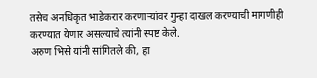तसेच अनधिकृत भाडेकरार करणाऱ्यांवर गुन्हा दाखल करण्याची मागणीही करण्यात येणार असल्याचे त्यांनी स्पष्ट केले.
अरुण भिसे यांनी सांगितले की, हा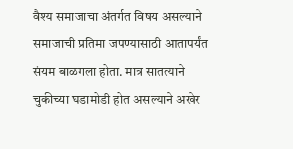वैश्य समाजाचा अंतर्गत विषय असल्याने समाजाची प्रतिमा जपण्यासाठी आतापर्यंत संयम बाळगला होता. मात्र सातत्याने चुकीच्या घडामोडी होत असल्याने अखेर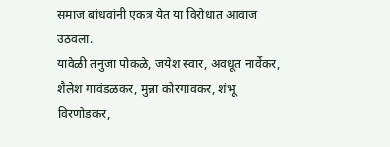समाज बांधवांनी एकत्र येत या विरोधात आवाज उठवला.
यावेळी तनुजा पोकळे, जयेश स्वार, अवधूत नार्वेकर, शैलेश गावंडळकर, मुन्ना कोरगावकर, शंभू विरणोडकर,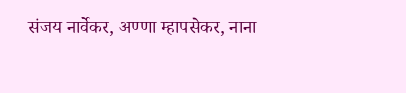संजय नार्वेकर, अण्णा म्हापसेकर, नाना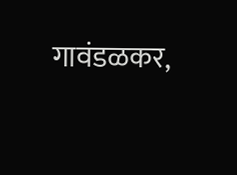गावंडळकर,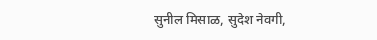सुनील मिसाळ, सुदेश नेवगी,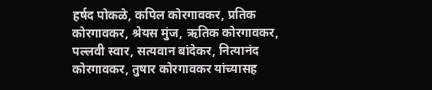हर्षद पोकळे, कपिल कोरगावकर, प्रतिक कोरगावकर, श्रेयस मुंज, ऋतिक कोरगावकर, पल्लवी स्वार, सत्यवान बांदेकर, नित्यानंद कोरगावकर, तुषार कोरगावकर यांच्यासह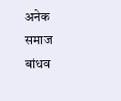अनेक समाज बांधव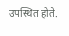उपस्थित होते.